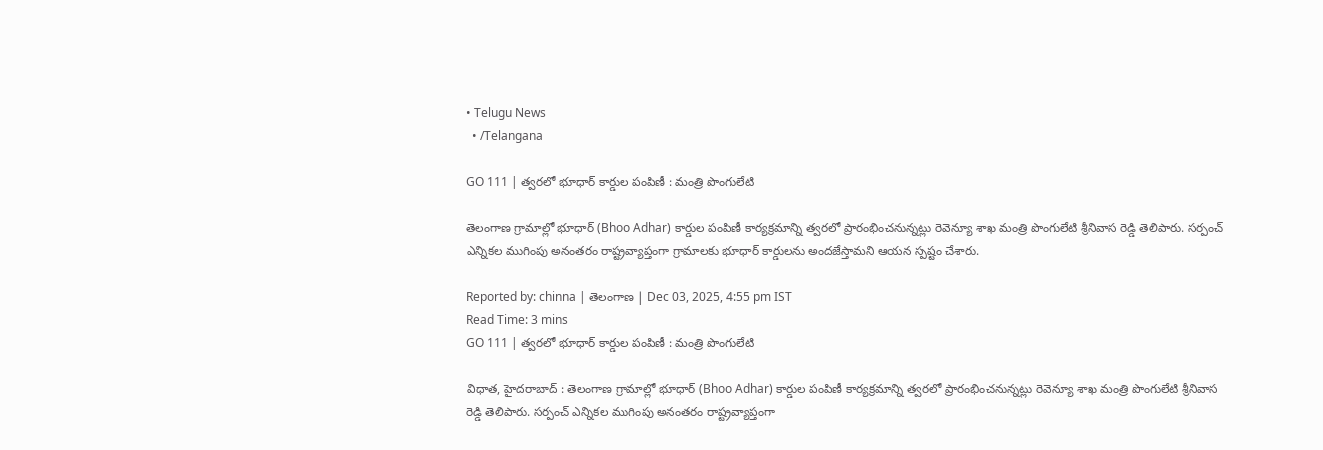• Telugu News
  • /Telangana

GO 111 | త్వరలో భూధార్ కార్డుల పంపిణీ : మంత్రి పొంగులేటి

తెలంగాణ గ్రామాల్లో భూధార్ (Bhoo Adhar) కార్డుల పంపిణీ కార్యక్రమాన్ని త్వరలో ప్రారంభించనున్నట్లు రెవెన్యూ శాఖ మంత్రి పొంగులేటి శ్రీనివాస రెడ్డి తెలిపారు. సర్పంచ్‌ ఎన్నికల ముగింపు అనంతరం రాష్ట్రవ్యాప్తంగా గ్రామాలకు భూధార్ కార్డులను అందజేస్తామని ఆయన స్పష్టం చేశారు.

Reported by: chinna | తెలంగాణ‌ | Dec 03, 2025, 4:55 pm IST
Read Time: 3 mins
GO 111 | త్వరలో భూధార్ కార్డుల పంపిణీ : మంత్రి పొంగులేటి

విధాత, హైదరాబాద్ : తెలంగాణ గ్రామాల్లో భూధార్ (Bhoo Adhar) కార్డుల పంపిణీ కార్యక్రమాన్ని త్వరలో ప్రారంభించనున్నట్లు రెవెన్యూ శాఖ మంత్రి పొంగులేటి శ్రీనివాస రెడ్డి తెలిపారు. సర్పంచ్‌ ఎన్నికల ముగింపు అనంతరం రాష్ట్రవ్యాప్తంగా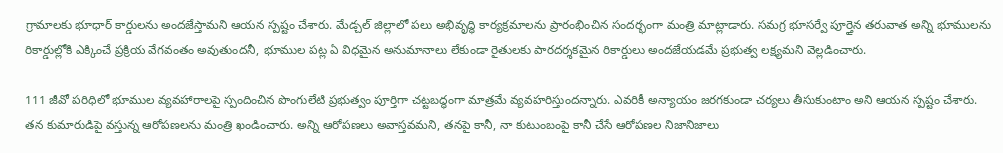గ్రామాలకు భూధార్ కార్డులను అందజేస్తామని ఆయన స్పష్టం చేశారు. మేడ్చల్‌ జిల్లాలో పలు అభివృద్ధి కార్యక్రమాలను ప్రారంభించిన సందర్భంగా మంత్రి మాట్లాడారు. సమగ్ర భూసర్వే పూర్తైన తరువాత అన్ని భూములను రికార్డుల్లోకి ఎక్కించే ప్రక్రియ వేగవంతం అవుతుందనీ, భూముల పట్ల ఏ విధమైన అనుమానాలు లేకుండా రైతులకు పారదర్శకమైన రికార్డులు అందజేయడమే ప్రభుత్వ లక్ష్యమని వెల్లడించారు.

111 జీవో పరిధిలో భూముల వ్యవహారాలపై స్పందించిన పొంగులేటి ప్రభుత్వం పూర్తిగా చట్టబద్ధంగా మాత్రమే వ్యవహరిస్తుందన్నారు. ఎవరికీ అన్యాయం జరగకుండా చర్యలు తీసుకుంటాం అని ఆయన స్పష్టం చేశారు. తన కుమారుడిపై వస్తున్న ఆరోపణలను మంత్రి ఖండించారు. అన్ని ఆరోపణలు అవాస్తవమని, తనపై కానీ, నా కుటుంబంపై కానీ చేసే ఆరోపణల నిజానిజాలు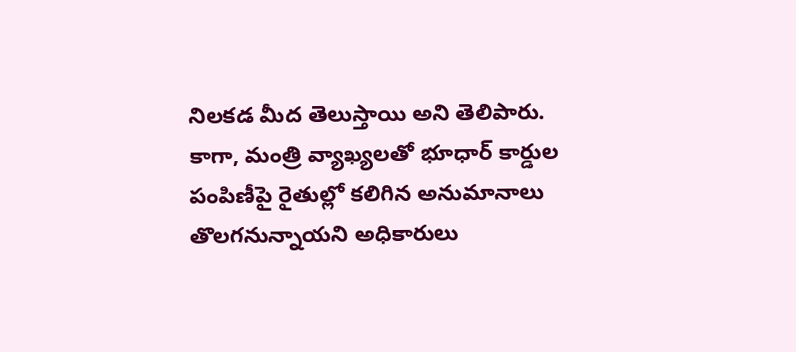నిలకడ మీద తెలుస్తాయి అని తెలిపారు. కాగా, మంత్రి వ్యాఖ్యలతో భూధార్ కార్డుల పంపిణీపై రైతుల్లో కలిగిన అనుమానాలు తొలగనున్నాయని అధికారులు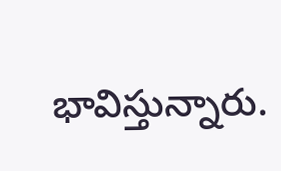భావిస్తున్నారు.